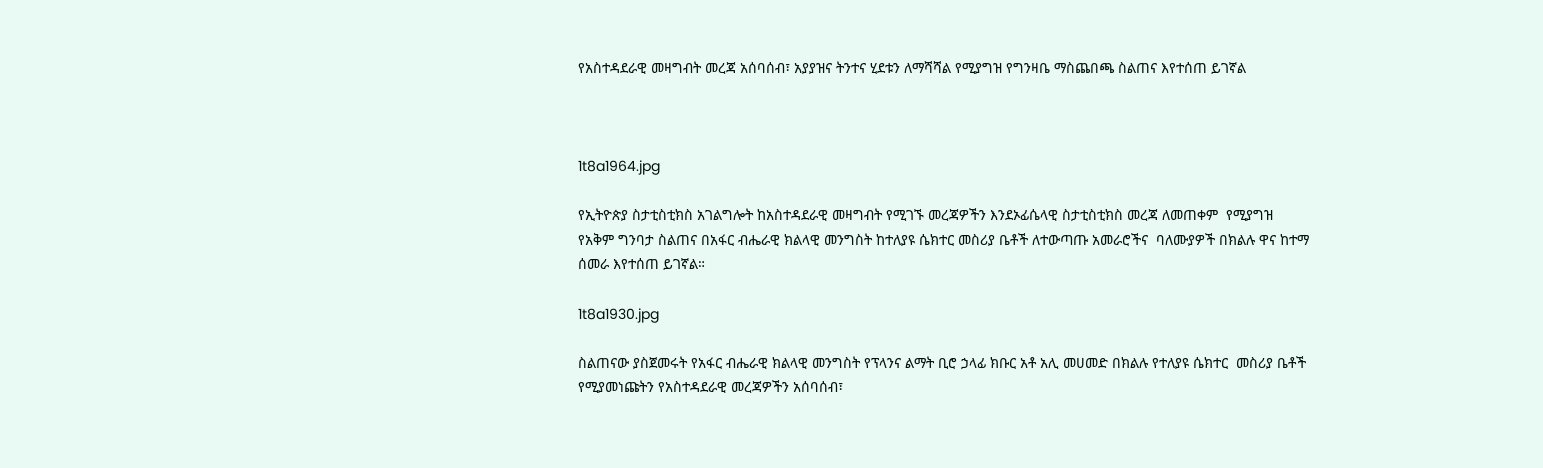የአስተዳደራዊ መዛግብት መረጃ አሰባሰብ፣ አያያዝና ትንተና ሂደቱን ለማሻሻል የሚያግዝ የግንዛቤ ማስጨበጫ ስልጠና እየተሰጠ ይገኛል



1t8a1964.jpg

የኢትዮጵያ ስታቲስቲክስ አገልግሎት ከአስተዳደራዊ መዛግብት የሚገኙ መረጃዎችን እንደኦፊሴላዊ ስታቲስቲክስ መረጃ ለመጠቀም  የሚያግዝ የአቅም ግንባታ ስልጠና በአፋር ብሔራዊ ክልላዊ መንግስት ከተለያዩ ሴክተር መስሪያ ቤቶች ለተውጣጡ አመራሮችና  ባለሙያዎች በክልሉ ዋና ከተማ ሰመራ እየተሰጠ ይገኛል።

1t8a1930.jpg

ስልጠናው ያስጀመሩት የአፋር ብሔራዊ ክልላዊ መንግስት የፕላንና ልማት ቢሮ ኃላፊ ክቡር አቶ አሊ መሀመድ በክልሉ የተለያዩ ሴክተር  መስሪያ ቤቶች የሚያመነጩትን የአስተዳደራዊ መረጃዎችን አሰባሰብ፣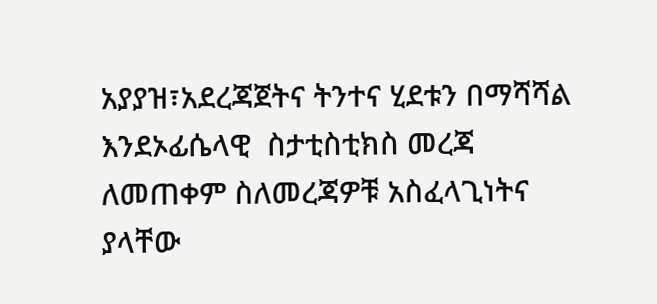አያያዝ፣አደረጃጀትና ትንተና ሂደቱን በማሻሻል እንደኦፊሴላዊ  ስታቲስቲክስ መረጃ ለመጠቀም ስለመረጃዎቹ አስፈላጊነትና ያላቸው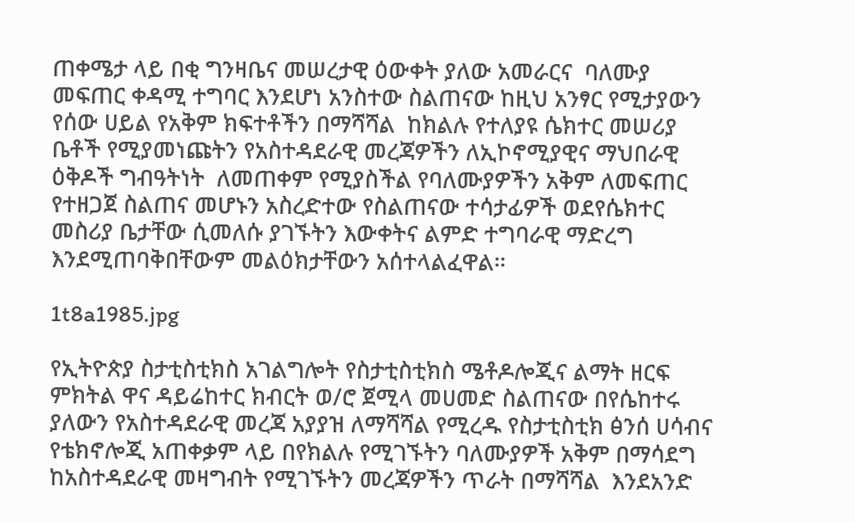ጠቀሜታ ላይ በቂ ግንዛቤና መሠረታዊ ዕውቀት ያለው አመራርና  ባለሙያ መፍጠር ቀዳሚ ተግባር እንደሆነ አንስተው ስልጠናው ከዚህ አንፃር የሚታያውን የሰው ሀይል የአቅም ክፍተቶችን በማሻሻል  ከክልሉ የተለያዩ ሴክተር መሠሪያ ቤቶች የሚያመነጩትን የአስተዳደራዊ መረጃዎችን ለኢኮኖሚያዊና ማህበራዊ ዕቅዶች ግብዓትነት  ለመጠቀም የሚያስችል የባለሙያዎችን አቅም ለመፍጠር የተዘጋጀ ስልጠና መሆኑን አስረድተው የስልጠናው ተሳታፊዎች ወደየሴክተር  መስሪያ ቤታቸው ሲመለሱ ያገኙትን እውቀትና ልምድ ተግባራዊ ማድረግ እንደሚጠባቅበቸውም መልዕክታቸውን አሰተላልፈዋል።

1t8a1985.jpg

የኢትዮጵያ ስታቲስቲክስ አገልግሎት የስታቲስቲክስ ሜቶዶሎጂና ልማት ዘርፍ ምክትል ዋና ዳይሬከተር ክብርት ወ/ሮ ጀሚላ መሀመድ ስልጠናው በየሴከተሩ ያለውን የአስተዳደራዊ መረጃ አያያዝ ለማሻሻል የሚረዱ የስታቲስቲክ ፅንሰ ሀሳብና የቴክኖሎጂ አጠቀቃም ላይ በየክልሉ የሚገኙትን ባለሙያዎች አቅም በማሳደግ ከአስተዳደራዊ መዛግብት የሚገኙትን መረጃዎችን ጥራት በማሻሻል  እንደአንድ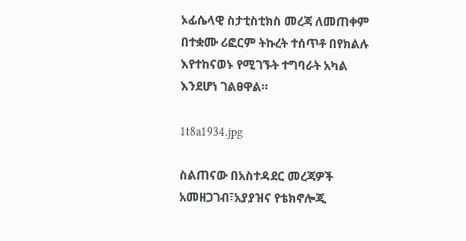ኦፊሴላዊ ስታቲስቲክስ መረጃ ለመጠቀም በተቋሙ ሪፎርም ትኩረት ተሰጥቶ በየክልሉ እየተከናወኑ የሚገኙት ተግባራት አካል  እንደሆነ ገልፀዋል።

1t8a1934.jpg

ስልጠናው በአስተዳደር መረጃዎች አመዘጋገብ፣አያያዝና የቴክኖሎጂ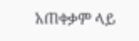አጠቀቃም ላይ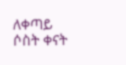ለቀጣይ ሶስት ቀናት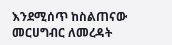እንደሚሰጥ ከስልጠናው  መርሀግብር ለመረዳት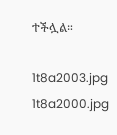ተችሏል።

1t8a2003.jpg
1t8a2000.jpg